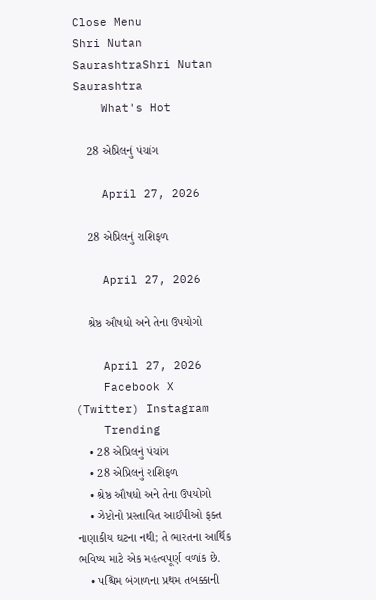Close Menu
Shri Nutan SaurashtraShri Nutan Saurashtra
    What's Hot

    28 એપ્રિલનું પંચાંગ

    April 27, 2026

    28 એપ્રિલનું રાશિફળ

    April 27, 2026

    શ્રેષ્ઠ ઔષધો અને તેના ઉપયોગો

    April 27, 2026
    Facebook X (Twitter) Instagram
    Trending
    • 28 એપ્રિલનું પંચાંગ
    • 28 એપ્રિલનું રાશિફળ
    • શ્રેષ્ઠ ઔષધો અને તેના ઉપયોગો
    • ઝેપ્ટોનો પ્રસ્તાવિત આઈપીઓ ફક્ત નાણાકીય ઘટના નથી; તે ભારતના આર્થિક ભવિષ્ય માટે એક મહત્વપૂર્ણ વળાંક છે.
    • પશ્ચિમ બંગાળના પ્રથમ તબક્કાની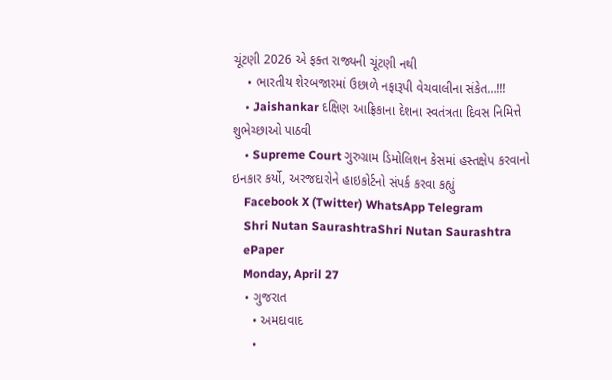ચૂંટણી 2026 એ ફક્ત રાજ્યની ચૂંટણી નથી
    • ભારતીય શેરબજારમાં ઉછાળે નફારૂપી વેચવાલીના સંકેત…!!!
    • Jaishankar દક્ષિણ આફ્રિકાના દેશના સ્વતંત્રતા દિવસ નિમિત્તે શુભેચ્છાઓ પાઠવી
    • Supreme Court ગુરુગ્રામ ડિમોલિશન કેસમાં હસ્તક્ષેપ કરવાનો ઇનકાર કર્યો, અરજદારોને હાઇકોર્ટનો સંપર્ક કરવા કહ્યું
    Facebook X (Twitter) WhatsApp Telegram
    Shri Nutan SaurashtraShri Nutan Saurashtra
    ePaper
    Monday, April 27
    • ગુજરાત
      • અમદાવાદ
      •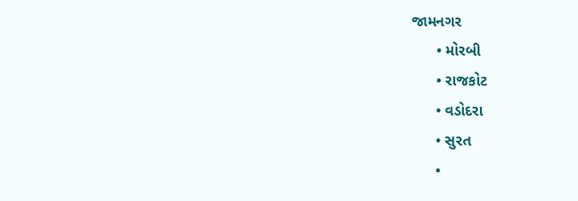જામનગર
      • મોરબી
      • રાજકોટ
      • વડોદરા
      • સુરત
      •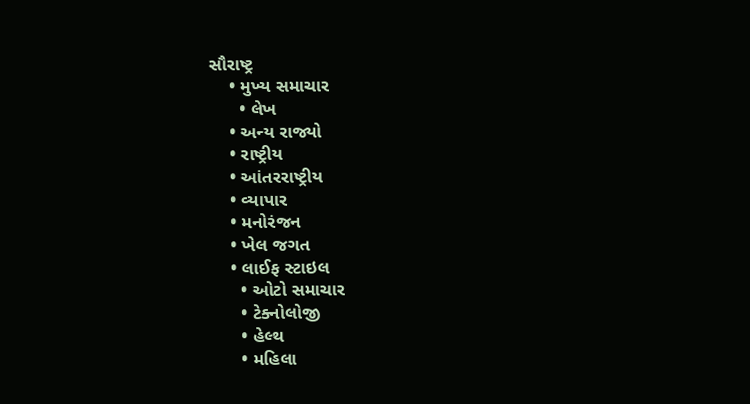સૌરાષ્ટ્ર
    • મુખ્ય સમાચાર
      • લેખ
    • અન્ય રાજ્યો
    • રાષ્ટ્રીય
    • આંતરરાષ્ટ્રીય
    • વ્યાપાર
    • મનોરંજન
    • ખેલ જગત
    • લાઈફ સ્ટાઇલ
      • ઓટો સમાચાર
      • ટેક્નોલોજી
      • હેલ્થ
      • મહિલા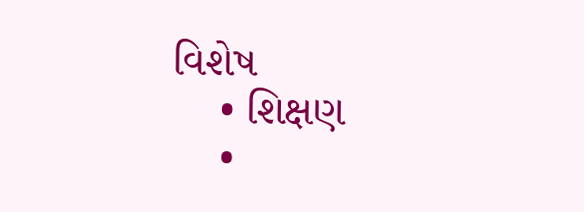વિશેષ
    • શિક્ષણ
    •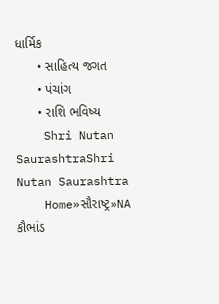ધાર્મિક
      • સાહિત્ય જગત
      • પંચાંગ
      • રાશિ ભવિષ્ય
    Shri Nutan SaurashtraShri Nutan Saurashtra
    Home»સૌરાષ્ટ્ર»NA કૌભાંડ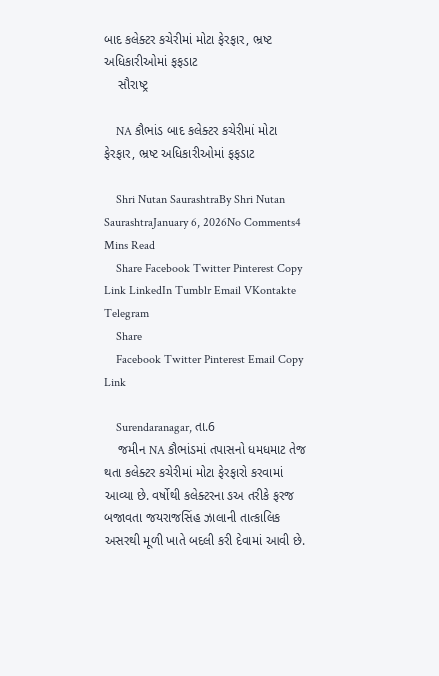બાદ કલેક્ટર કચેરીમાં મોટા ફેરફાર, ભ્રષ્ટ અધિકારીઓમાં ફફડાટ
    સૌરાષ્ટ્ર

    NA કૌભાંડ બાદ કલેક્ટર કચેરીમાં મોટા ફેરફાર, ભ્રષ્ટ અધિકારીઓમાં ફફડાટ

    Shri Nutan SaurashtraBy Shri Nutan SaurashtraJanuary 6, 2026No Comments4 Mins Read
    Share Facebook Twitter Pinterest Copy Link LinkedIn Tumblr Email VKontakte Telegram
    Share
    Facebook Twitter Pinterest Email Copy Link

    Surendaranagar, તા.6
    જમીન NA કૌભાંડમાં તપાસનો ધમધમાટ તેજ થતા કલેક્ટર કચેરીમાં મોટા ફેરફારો કરવામાં આવ્યા છે. વર્ષોથી કલેક્ટરના ઙઅ તરીકે ફરજ બજાવતા જયરાજસિંહ ઝાલાની તાત્કાલિક અસરથી મૂળી ખાતે બદલી કરી દેવામાં આવી છે.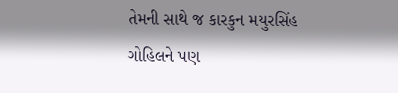તેમની સાથે જ કારકુન મયુરસિંહ ગોહિલને પણ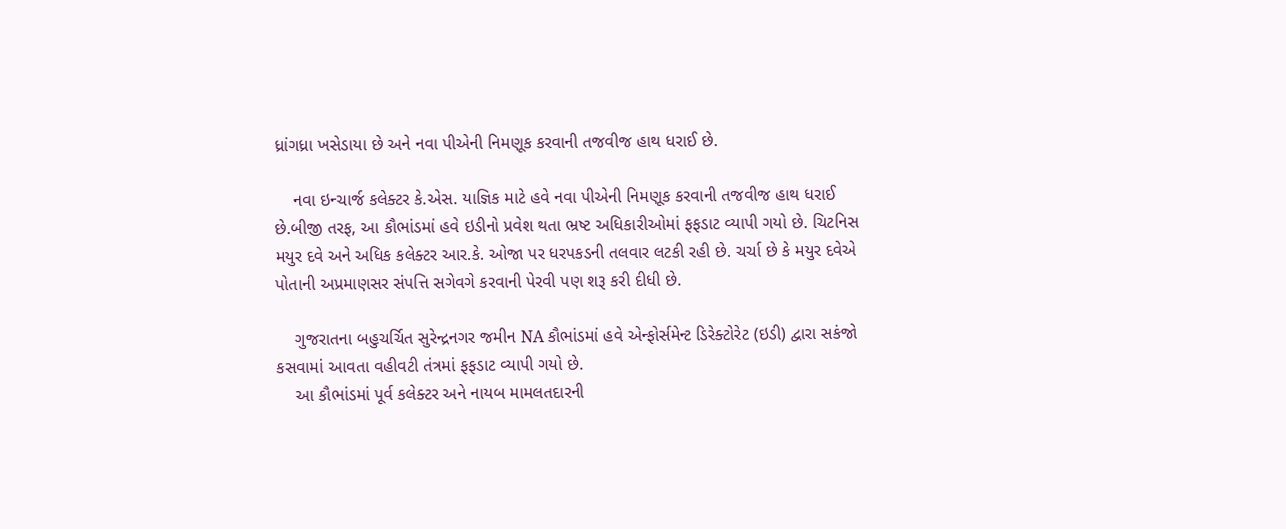ધ્રાંગધ્રા ખસેડાયા છે અને નવા પીએની નિમણૂક કરવાની તજવીજ હાથ ધરાઈ છે.

    નવા ઇન્ચાર્જ કલેક્ટર કે.એસ. યાજ્ઞિક માટે હવે નવા પીએની નિમણૂક કરવાની તજવીજ હાથ ધરાઈ છે.બીજી તરફ, આ કૌભાંડમાં હવે ઇડીનો પ્રવેશ થતા ભ્રષ્ટ અધિકારીઓમાં ફફડાટ વ્યાપી ગયો છે. ચિટનિસ મયુર દવે અને અધિક કલેક્ટર આર.કે. ઓજા પર ધરપકડની તલવાર લટકી રહી છે. ચર્ચા છે કે મયુર દવેએ પોતાની અપ્રમાણસર સંપત્તિ સગેવગે કરવાની પેરવી પણ શરૂ કરી દીધી છે.

    ગુજરાતના બહુચર્ચિત સુરેન્દ્રનગર જમીન NA કૌભાંડમાં હવે એન્ફોર્સમેન્ટ ડિરેક્ટોરેટ (ઇડી) દ્વારા સકંજો કસવામાં આવતા વહીવટી તંત્રમાં ફફડાટ વ્યાપી ગયો છે.
    આ કૌભાંડમાં પૂર્વ કલેક્ટર અને નાયબ મામલતદારની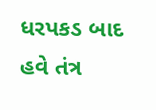ધરપકડ બાદ હવે તંત્ર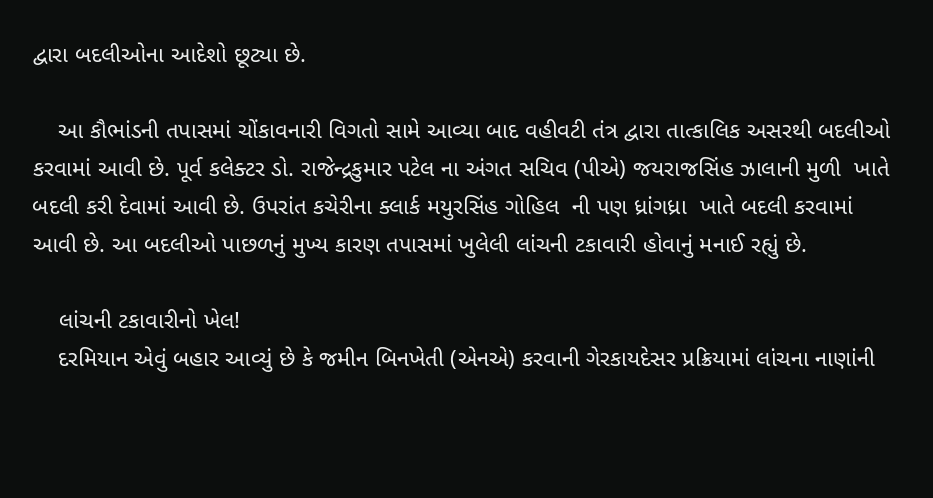દ્વારા બદલીઓના આદેશો છૂટ્યા છે.

    આ કૌભાંડની તપાસમાં ચોંકાવનારી વિગતો સામે આવ્યા બાદ વહીવટી તંત્ર દ્વારા તાત્કાલિક અસરથી બદલીઓ કરવામાં આવી છે. પૂર્વ કલેક્ટર ડો. રાજેન્દ્રકુમાર પટેલ ના અંગત સચિવ (પીએ) જયરાજસિંહ ઝાલાની મુળી  ખાતે બદલી કરી દેવામાં આવી છે. ઉપરાંત કચેરીના ક્લાર્ક મયુરસિંહ ગોહિલ  ની પણ ધ્રાંગધ્રા  ખાતે બદલી કરવામાં આવી છે. આ બદલીઓ પાછળનું મુખ્ય કારણ તપાસમાં ખુલેલી લાંચની ટકાવારી હોવાનું મનાઈ રહ્યું છે.

    લાંચની ટકાવારીનો ખેલ!
    દરમિયાન એવું બહાર આવ્યું છે કે જમીન બિનખેતી (એનએ) કરવાની ગેરકાયદેસર પ્રક્રિયામાં લાંચના નાણાંની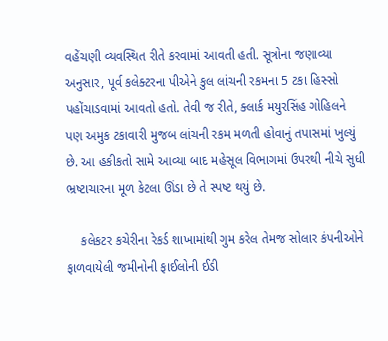વહેંચણી વ્યવસ્થિત રીતે કરવામાં આવતી હતી. સૂત્રોના જણાવ્યા અનુસાર, પૂર્વ કલેક્ટરના પીએને કુલ લાંચની રકમના 5 ટકા હિસ્સો પહોંચાડવામાં આવતો હતો. તેવી જ રીતે, ક્લાર્ક મયુરસિંહ ગોહિલને પણ અમુક ટકાવારી મુજબ લાંચની રકમ મળતી હોવાનું તપાસમાં ખુલ્યું છે. આ હકીકતો સામે આવ્યા બાદ મહેસૂલ વિભાગમાં ઉપરથી નીચે સુધી ભ્રષ્ટાચારના મૂળ કેટલા ઊંડા છે તે સ્પષ્ટ થયું છે.

    કલેકટર કચેરીના રેકર્ડ શાખામાંથી ગુમ કરેલ તેમજ સોલાર કંપનીઓને ફાળવાયેલી જમીનોની ફાઈલોની ઈડી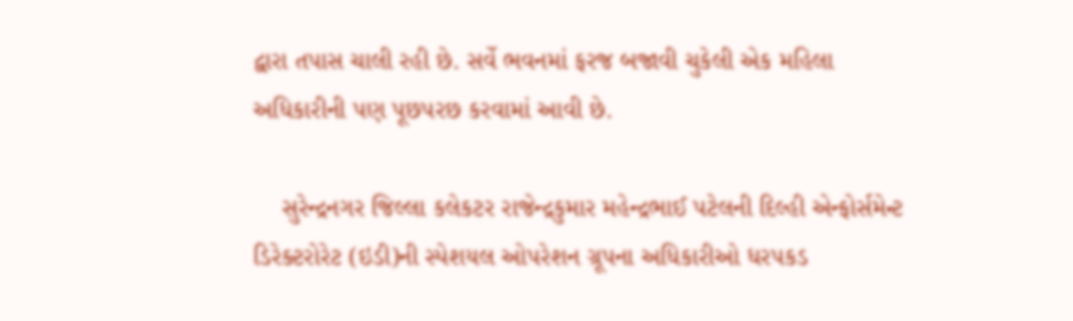દ્વારા તપાસ ચાલી રહી છે. સર્વે ભવનમાં ફરજ બજાવી ચુકેલી એક મહિલા અધિકારીની પણ પૂછપરછ કરવામાં આવી છે.

    સુરેન્દ્રનગર જિલ્લા કલેકટર રાજેન્દ્રકુમાર મહેન્દ્રભાઈ પટેલની દિલ્હી એન્ફોર્સમેન્ટ ડિરેક્ટરોરેટ (ઇડી)ની સ્પેશયલ ઓપરેશન ગ્રૂપના અધિકારીઓ ધરપકડ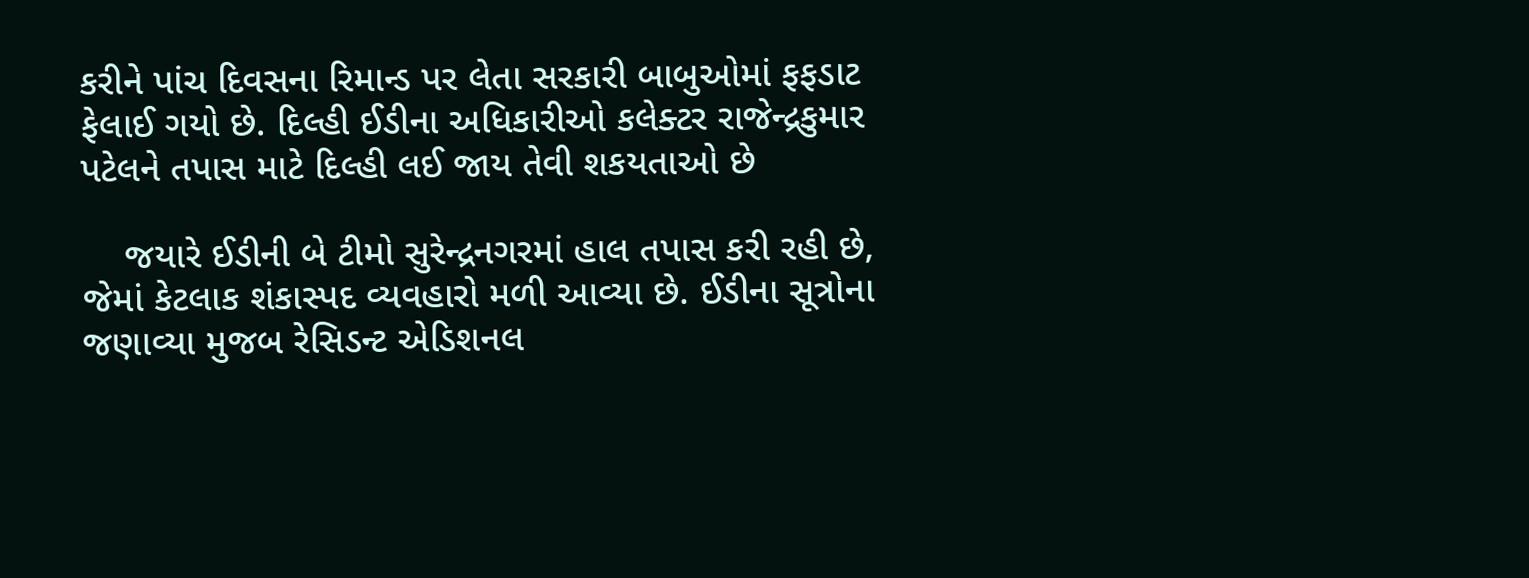કરીને પાંચ દિવસના રિમાન્ડ પર લેતા સરકારી બાબુઓમાં ફફડાટ ફેલાઈ ગયો છે. દિલ્હી ઈડીના અધિકારીઓ કલેક્ટર રાજેન્દ્રકુમાર પટેલને તપાસ માટે દિલ્હી લઈ જાય તેવી શકયતાઓ છે

    જયારે ઈડીની બે ટીમો સુરેન્દ્રનગરમાં હાલ તપાસ કરી રહી છે, જેમાં કેટલાક શંકાસ્પદ વ્યવહારો મળી આવ્યા છે. ઈડીના સૂત્રોના જણાવ્યા મુજબ રેસિડન્ટ એડિશનલ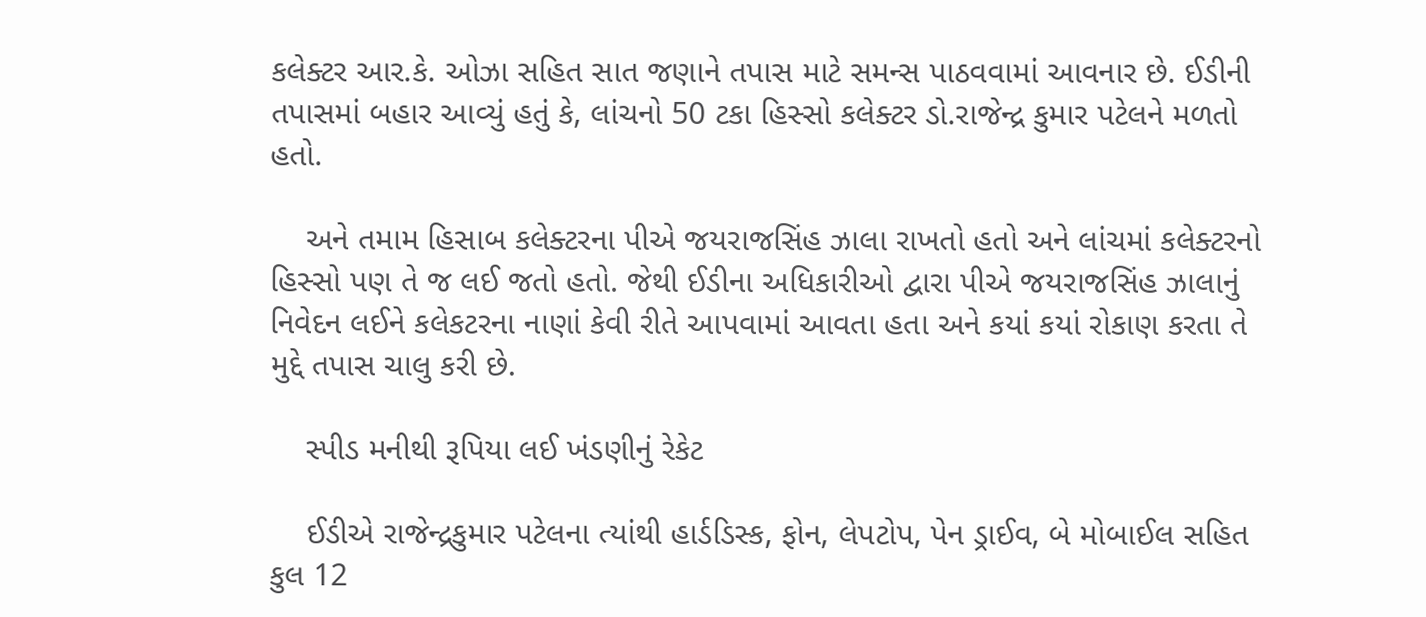કલેક્ટર આર.કે. ઓઝા સહિત સાત જણાને તપાસ માટે સમન્સ પાઠવવામાં આવનાર છે. ઈડીની તપાસમાં બહાર આવ્યું હતું કે, લાંચનો 50 ટકા હિસ્સો કલેક્ટર ડો.રાજેન્દ્ર કુમાર પટેલને મળતો હતો.

    અને તમામ હિસાબ કલેક્ટરના પીએ જયરાજસિંહ ઝાલા રાખતો હતો અને લાંચમાં કલેક્ટરનો હિસ્સો પણ તે જ લઈ જતો હતો. જેથી ઈડીના અધિકારીઓ દ્વારા પીએ જયરાજસિંહ ઝાલાનું નિવેદન લઈને કલેકટરના નાણાં કેવી રીતે આપવામાં આવતા હતા અને કયાં કયાં રોકાણ કરતા તે મુદ્દે તપાસ ચાલુ કરી છે.

    સ્પીડ મનીથી રૂપિયા લઈ ખંડણીનું રેકેટ

    ઈડીએ રાજેન્દ્રકુમાર પટેલના ત્યાંથી હાર્ડડિસ્ક, ફોન, લેપટોપ, પેન ડ્રાઈવ, બે મોબાઈલ સહિત કુલ 12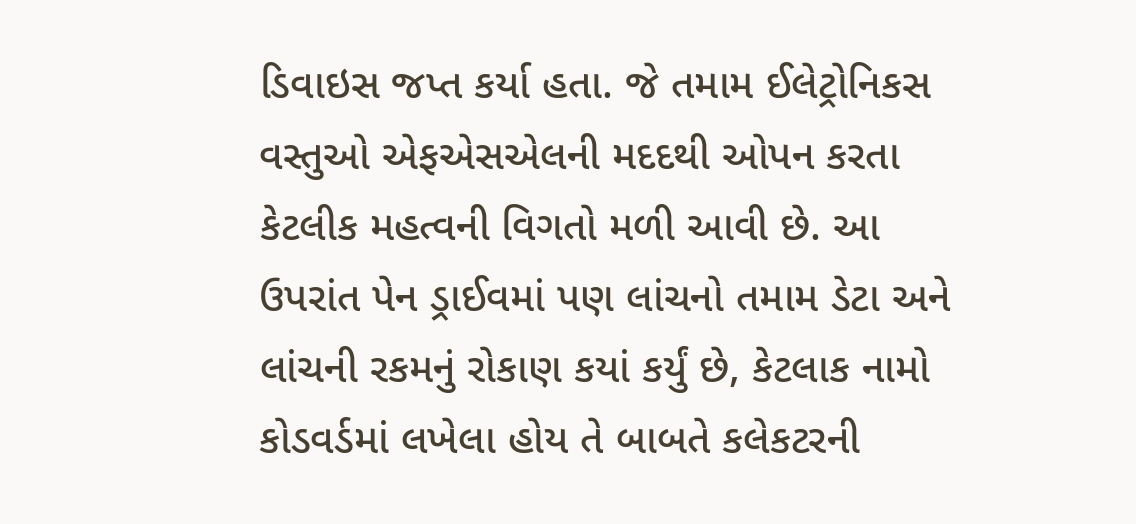ડિવાઇસ જપ્ત કર્યા હતા. જે તમામ ઈલેટ્રોનિકસ વસ્તુઓ એફએસએલની મદદથી ઓપન કરતા કેટલીક મહત્વની વિગતો મળી આવી છે. આ ઉપરાંત પેન ડ્રાઈવમાં પણ લાંચનો તમામ ડેટા અને લાંચની રકમનું રોકાણ કયાં કર્યું છે, કેટલાક નામો કોડવર્ડમાં લખેલા હોય તે બાબતે કલેકટરની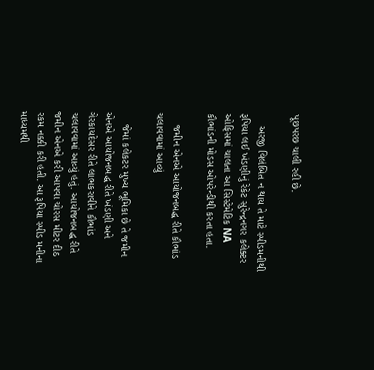પૂછપરછ ચાલી રહી છે.

    અરજી વિલંબિત ન થાય તે માટે સ્પીડમનીથી રૂપિયા લઈ ખંડણીનું રેકેટ સુરેન્દ્રનગર કલેક્ટર ઓફિસમાં ચાલતા આ સિસ્ટેમેટિક NA કૌભાંડની મોડસ ઓપરેન્ડીથી કરતા હતા.

    જમીન એનએ આયોજનબદ્ધ રીતે કૌભાંડ ચલાવવામાં આવ્યું

    જેમાં કલેકટર મુખ્ય ભૂમિકા છે તે જમીન એનએ આયોજનબદ્ધ રીતે ખંડણી અને ગેરકાયદેસર રીતે લાભકરાવીને કૌભાંડ ચલાવવામાં આવ્યું હતું. આયોજનબદ્ધ રીતે જમીન એનએ કરી આપવા ચોરસ મીટર દીઠ રકમ નક્કી કરી હતી. આ રૂપિયા સ્પીડ મનીના માધ્યમથી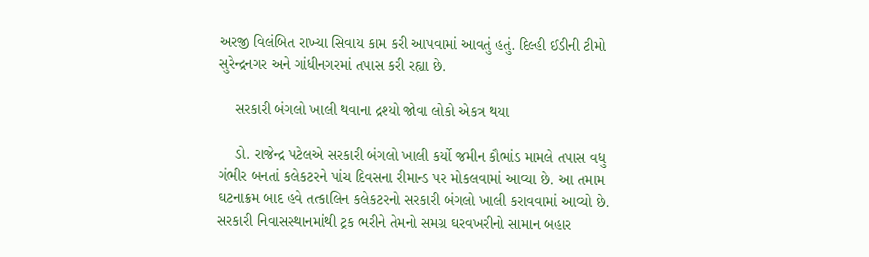અરજી વિલંબિત રાખ્યા સિવાય કામ કરી આપવામાં આવતું હતું. દિલ્હી ઈડીની ટીમો સુરેન્દ્રનગર અને ગાંધીનગરમાં તપાસ કરી રહ્યા છે.

    સરકારી બંગલો ખાલી થવાના દ્રશ્યો જોવા લોકો એકત્ર થયા

    ડો. રાજેન્દ્ર પટેલએ સરકારી બંગલો ખાલી કર્યો જમીન કૌભાંડ મામલે તપાસ વધુ ગંભીર બનતાં કલેકટરને પાંચ દિવસના રીમાન્ડ પર મોકલવામાં આવ્યા છે. આ તમામ ઘટનાક્રમ બાદ હવે તત્કાલિન કલેકટરનો સરકારી બંગલો ખાલી કરાવવામાં આવ્યો છે. સરકારી નિવાસસ્થાનમાંથી ટ્રક ભરીને તેમનો સમગ્ર ઘરવખરીનો સામાન બહાર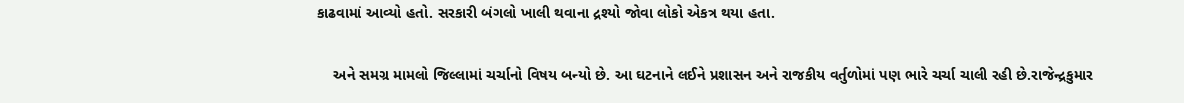કાઢવામાં આવ્યો હતો. સરકારી બંગલો ખાલી થવાના દ્રશ્યો જોવા લોકો એકત્ર થયા હતા.

    અને સમગ્ર મામલો જિલ્લામાં ચર્ચાનો વિષય બન્યો છે. આ ઘટનાને લઈને પ્રશાસન અને રાજકીય વર્તુળોમાં પણ ભારે ચર્ચા ચાલી રહી છે.રાજેન્દ્રકુમાર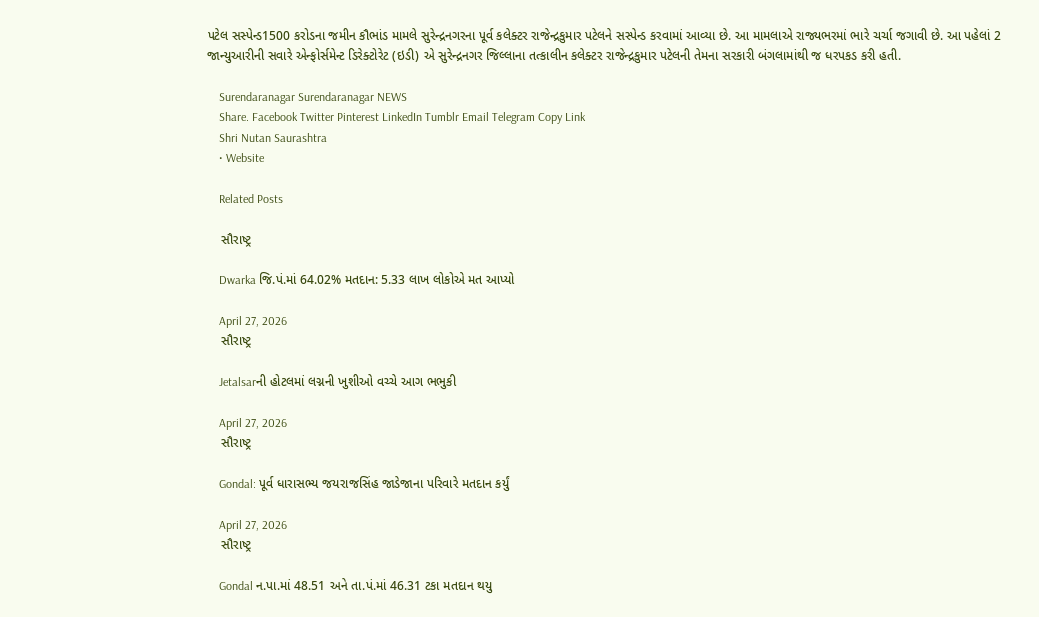પટેલ સસ્પેન્ડ1500 કરોડના જમીન કૌભાંડ મામલે સુરેન્દ્રનગરના પૂર્વ કલેક્ટર રાજેન્દ્રકુમાર પટેલને સસ્પેન્ડ કરવામાં આવ્યા છે. આ મામલાએ રાજ્યભરમાં ભારે ચર્ચા જગાવી છે. આ પહેલાં 2 જાન્યુઆરીની સવારે એન્ફોર્સમેન્ટ ડિરેક્ટોરેટ (ઇડી) એ સુરેન્દ્રનગર જિલ્લાના તત્કાલીન કલેક્ટર રાજેન્દ્રકુમાર પટેલની તેમના સરકારી બંગલામાંથી જ ધરપકડ કરી હતી.

    Surendaranagar Surendaranagar NEWS
    Share. Facebook Twitter Pinterest LinkedIn Tumblr Email Telegram Copy Link
    Shri Nutan Saurashtra
    • Website

    Related Posts

    સૌરાષ્ટ્ર

    Dwarka જિ.પં.માં 64.02% મતદાન: 5.33 લાખ લોકોએ મત આપ્યો

    April 27, 2026
    સૌરાષ્ટ્ર

    Jetalsarની હોટલમાં લગ્નની ખુશીઓ વચ્ચે આગ ભભુકી

    April 27, 2026
    સૌરાષ્ટ્ર

    Gondal: પૂર્વ ધારાસભ્ય જયરાજસિંહ જાડેજાના પરિવારે મતદાન કર્યું

    April 27, 2026
    સૌરાષ્ટ્ર

    Gondal ન.પા.માં 48.51 અને તા.પં.માં 46.31 ટકા મતદાન થયુ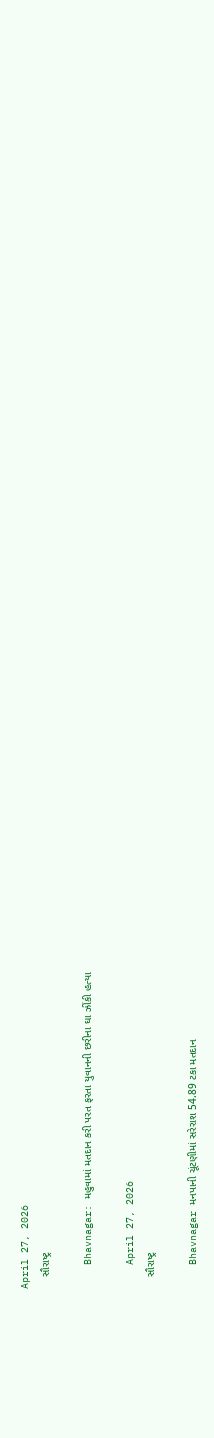April 27, 2026
    સૌરાષ્ટ્ર

    Bhavnagar: મહુવામાં મતદાન કરી પરત ફરતા યુવાનની છરીના ઘા ઝીંકી હત્યા

    April 27, 2026
    સૌરાષ્ટ્ર

    Bhavnagar મનપાની ચૂંટણીમાં સરેરાશ 54.89 ટકા મતદાન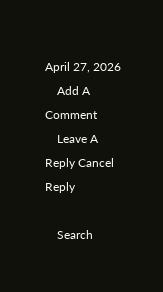April 27, 2026
    Add A Comment
    Leave A Reply Cancel Reply

    Search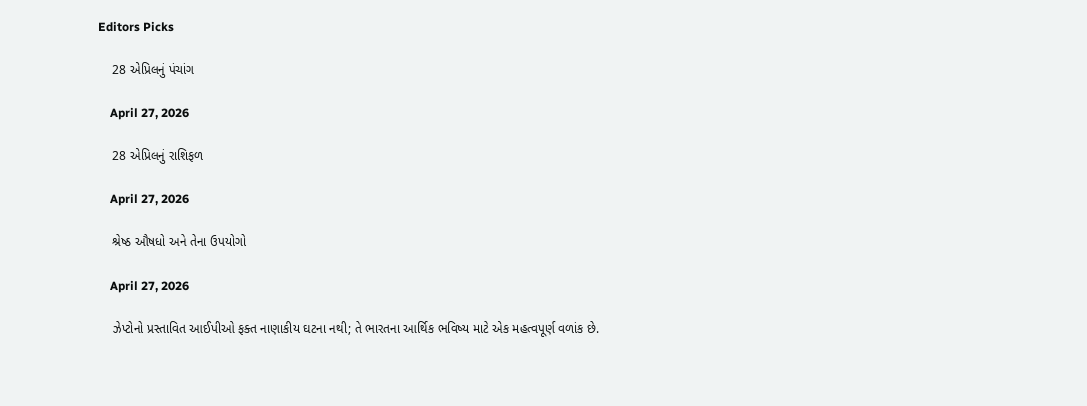Editors Picks

    28 એપ્રિલનું પંચાંગ

    April 27, 2026

    28 એપ્રિલનું રાશિફળ

    April 27, 2026

    શ્રેષ્ઠ ઔષધો અને તેના ઉપયોગો

    April 27, 2026

    ઝેપ્ટોનો પ્રસ્તાવિત આઈપીઓ ફક્ત નાણાકીય ઘટના નથી; તે ભારતના આર્થિક ભવિષ્ય માટે એક મહત્વપૂર્ણ વળાંક છે.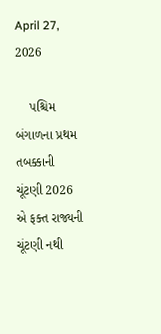April 27, 2026

    પશ્ચિમ બંગાળના પ્રથમ તબક્કાની ચૂંટણી 2026 એ ફક્ત રાજ્યની ચૂંટણી નથી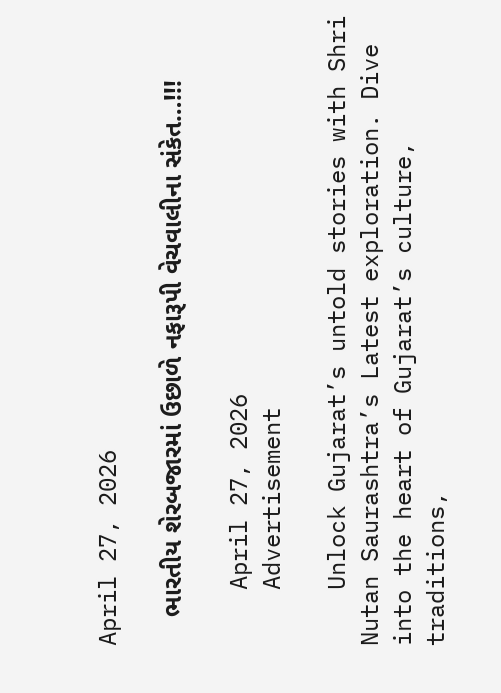April 27, 2026

    ભારતીય શેરબજારમાં ઉછાળે નફારૂપી વેચવાલીના સંકેત…!!!

    April 27, 2026
    Advertisement

    Unlock Gujarat’s untold stories with Shri Nutan Saurashtra’s Latest exploration. Dive into the heart of Gujarat’s culture, traditions,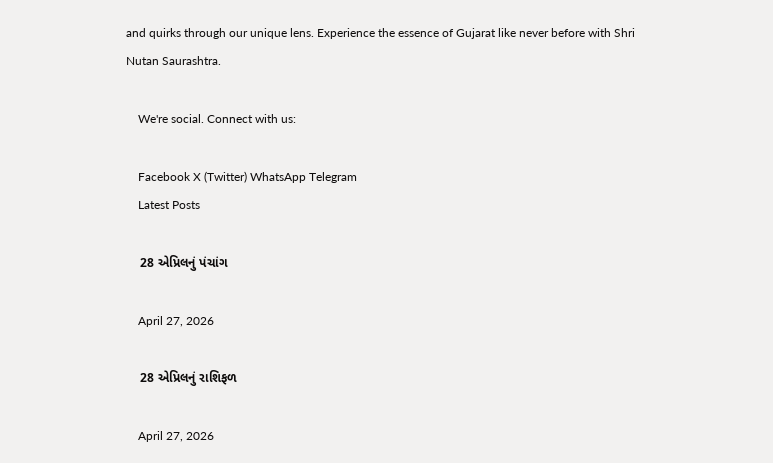and quirks through our unique lens. Experience the essence of Gujarat like never before with Shri Nutan Saurashtra.

    We're social. Connect with us:

    Facebook X (Twitter) WhatsApp Telegram
    Latest Posts

    28 એપ્રિલનું પંચાંગ

    April 27, 2026

    28 એપ્રિલનું રાશિફળ

    April 27, 2026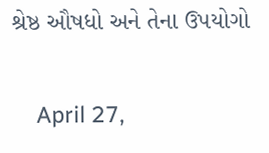શ્રેષ્ઠ ઔષધો અને તેના ઉપયોગો

    April 27,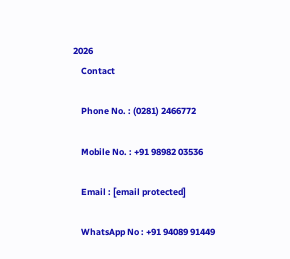2026
    Contact

    Phone No. : (0281) 2466772

    Mobile No. : +91 98982 03536

    Email : [email protected]

    WhatsApp No : +91 94089 91449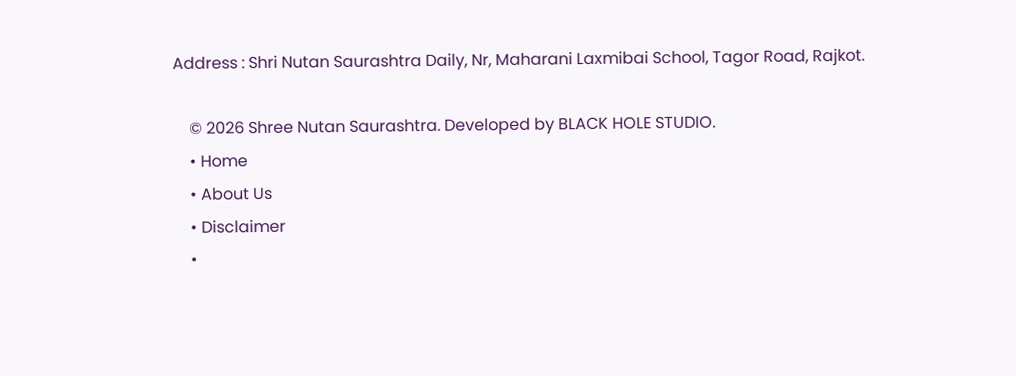Address : Shri Nutan Saurashtra Daily, Nr, Maharani Laxmibai School, Tagor Road, Rajkot.

    © 2026 Shree Nutan Saurashtra. Developed by BLACK HOLE STUDIO.
    • Home
    • About Us
    • Disclaimer
    •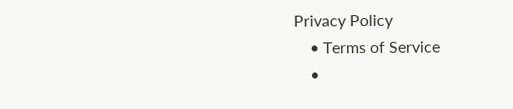Privacy Policy
    • Terms of Service
    •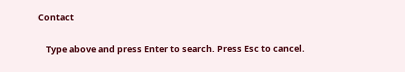Contact

    Type above and press Enter to search. Press Esc to cancel.